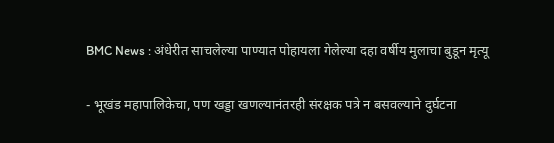BMC News : अंधेरीत साचलेल्या पाण्यात पोहायला गेलेल्या दहा वर्षीय मुलाचा बुडून मृत्यू

- भूखंड महापालिकेचा, पण खड्डा खणल्यानंतरही संरक्षक पत्रे न बसवल्याने दुर्घटना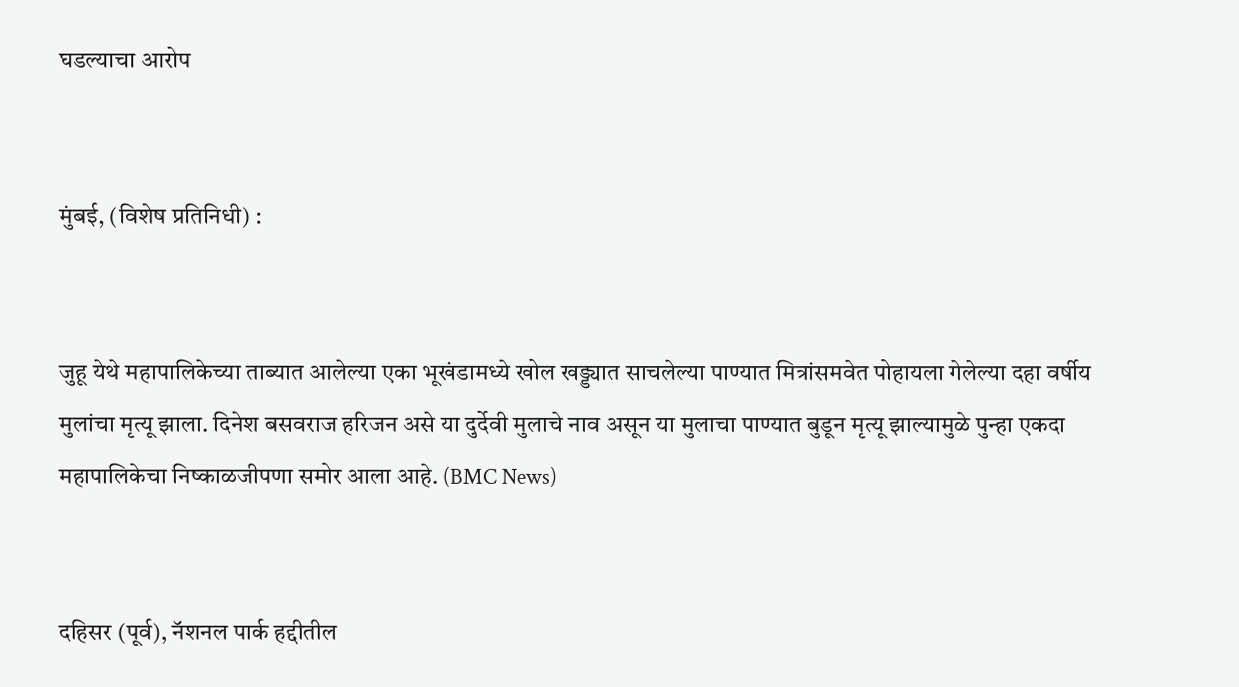घडल्याचा आरोप


मुंबई, (विशेष प्रतिनिधी) :


जुहू येथे महापालिकेच्या ताब्यात आलेल्या एका भूखंडामध्ये खोल खड्ड्यात साचलेल्या पाण्यात मित्रांसमवेत पोहायला गेलेल्या दहा वर्षीय मुलांचा मृत्यू झाला. दिनेश बसवराज हरिजन असे या दुर्देवी मुलाचे नाव असून या मुलाचा पाण्यात बुडून मृत्यू झाल्यामुळे पुन्हा एकदा महापालिकेचा निष्काळजीपणा समोर आला आहे. (BMC News)


दहिसर (पूर्व), नॅशनल पार्क हद्दीतील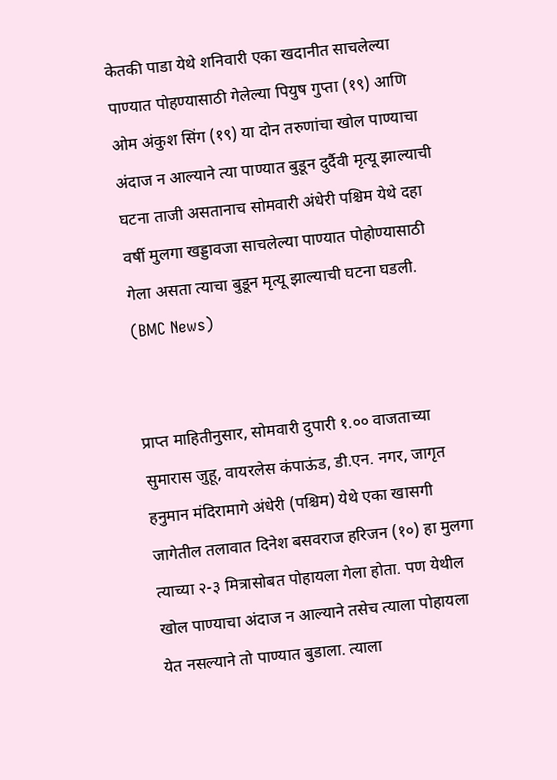केतकी पाडा येथे शनिवारी एका खदानीत साचलेल्या पाण्यात पोहण्यासाठी गेलेल्या पियुष गुप्ता (१९) आणि ओम अंकुश सिंग (१९) या दोन तरुणांचा खोल पाण्याचा अंदाज न आल्याने त्या पाण्यात बुडून दुर्दैवी मृत्यू झाल्याची घटना ताजी असतानाच सोमवारी अंधेरी पश्चिम येथे दहा वर्षी मुलगा खड्डावजा साचलेल्या पाण्यात पोहोण्यासाठी गेला असता त्याचा बुडून मृत्यू झाल्याची घटना घडली. (BMC News)


प्राप्त माहितीनुसार, सोमवारी दुपारी १.०० वाजताच्या सुमारास जुहू, वायरलेस कंपाऊंड, डी.एन. नगर, जागृत हनुमान मंदिरामागे अंधेरी (पश्चिम) येथे एका खासगी जागेतील तलावात दिनेश बसवराज हरिजन (१०) हा मुलगा त्याच्या २-३ मित्रासोबत पोहायला गेला होता. पण येथील खोल पाण्याचा अंदाज न आल्याने तसेच त्याला पोहायला येत नसल्याने तो पाण्यात बुडाला. त्याला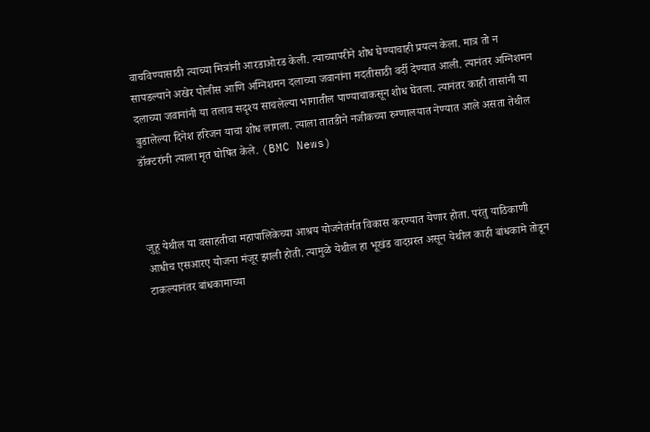वाचविण्यासाठी त्याच्या मित्रांनी आरडाओरड केली. त्याच्यापरीने शोध घेण्याचाही प्रयत्न केला. मात्र तो न सापडल्याने अखेर पोलीस आणि अग्निशमन दलाच्या जवानांना मदतीसाठी वर्दी देण्यात आली. त्यानंतर अग्निशमन दलाच्या जवानांनी या तलाव सदृश्य साचलेल्या भागातील पाण्याचाकसून शोध घेतला. त्यानंतर काही तासांनी या बुडालेल्या दिनेश हरिजन याचा शोध लागला. त्याला तातडीने नजीकच्या रुग्णालयात नेण्यात आले असता तेथील डॉक्टरांनी त्याला मृत घोषित केले. (BMC News)



जुहू येथील या वसाहतीचा महापालिकेच्या आश्रय योजनेतंर्गत विकास करण्यात येणार होता. परंतु याठिकाणी आधीच एसआरए योजना मंजूर झाली होती. त्यामुळे येथील हा भूखंड वादग्रस्त असून येथील काही बांधकामे तोडून टाकल्यानंतर बांधकामाच्या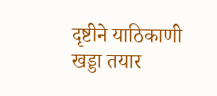दृष्टीने याठिकाणी खड्डा तयार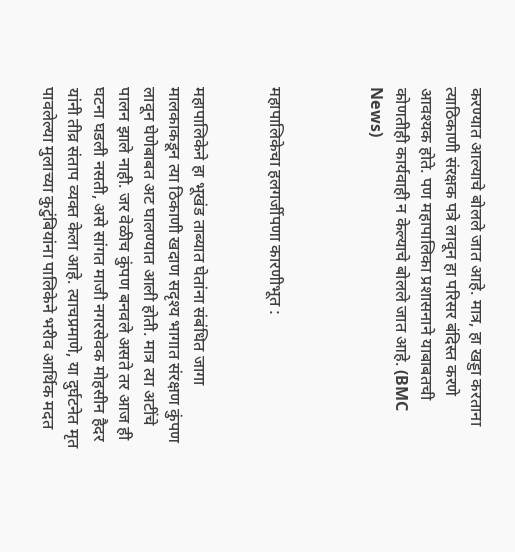करण्यात आल्याचे बोलले जात आहे. मात्र, हा खड्डा करताना त्याठिकाणी संरक्षक पत्रे लावून हा परिसर बंदिस्त करणे आवश्यक होते. पण महापालिका प्रशासनाने याबाबतची कोणतीही कार्यवाही न केल्याचे बोलले जात आहे. (BMC News)



महापालिकेचा हलगर्जीपणा कारणीभूत :


महापालिकेने हा भूखंड ताब्यात घेतांना संबंधित जागा मालकाकडून त्या ठिकाणी खदाण सदृश्य भागात संरक्षण कुंपण लावून घेणेबाबत अट घालण्यात आली होती. मात्र त्या अटींचे पालन झाले नाही. जर वेळीच कुंपण बनवले असते तर आज ही घटना घडली नसती, असे सांगत माजी नगरसेवक मोहसीन हैदर यांनी तीव्र संताप व्यक्त केला आहे. त्याचप्रमाणे, या दुर्घटनेत मृत पावलेल्या मुलाच्या कुटुंबियांना पालिकेने भरीव आर्थिक मदत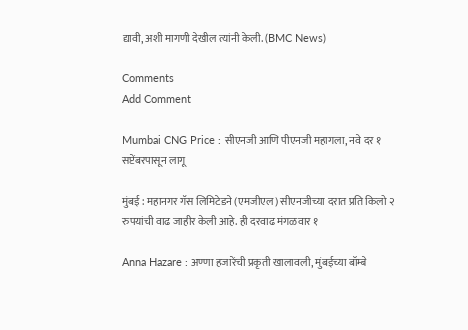द्यावी, अशी मागणी देखील त्यांनी केली. (BMC News)

Comments
Add Comment

Mumbai CNG Price : सीएनजी आणि पीएनजी महागला, नवे दर १ सप्टेंबरपासून लागू

मुंबई : महानगर गॅस लिमिटेडने (एमजीएल) सीएनजीच्या दरात प्रति किलो २ रुपयांची वाढ जाहीर केली आहे. ही दरवाढ मंगळवार १

Anna Hazare : अण्णा हजारेंची प्रकृती खालावली, मुंबईच्या बॉम्बे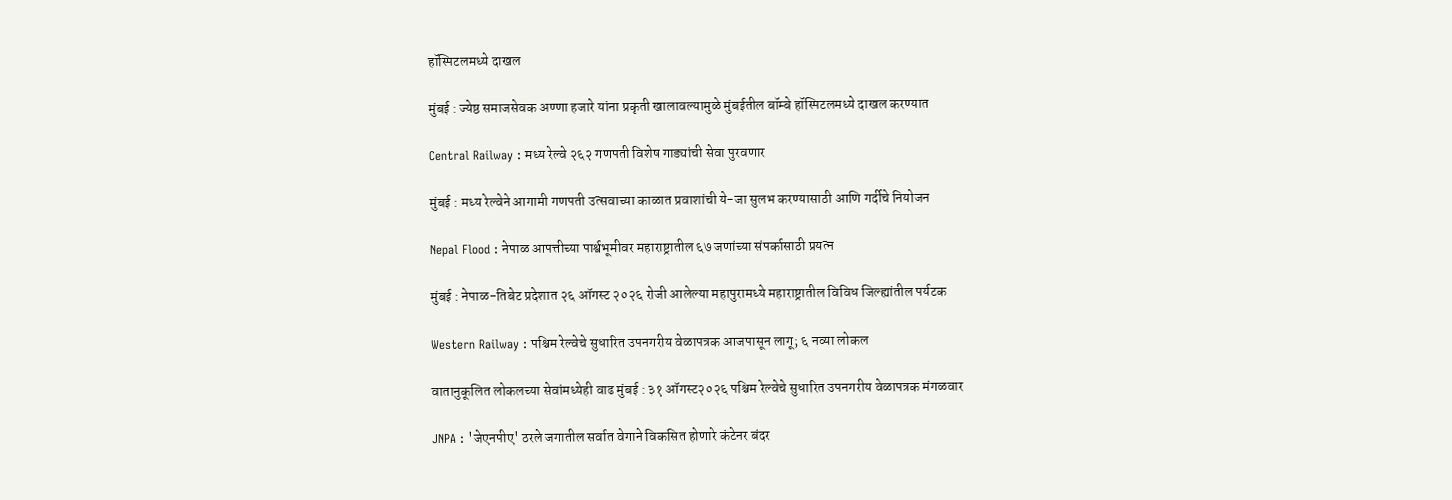हॉस्पिटलमध्ये दाखल

मुंबई : ज्येष्ठ समाजसेवक अण्णा हजारे यांना प्रकृती खालावल्यामुळे मुंबईतील बॉम्बे हॉस्पिटलमध्ये दाखल करण्यात

Central Railway : मध्य रेल्वे २६२ गणपती विशेष गाड्यांची सेवा पुरवणार

मुंबई : मध्य रेल्वेने आगामी गणपती उत्सवाच्या काळात प्रवाशांची ये-जा सुलभ करण्यासाठी आणि गर्दीचे नियोजन

Nepal Flood : नेपाळ आपत्तीच्या पार्श्वभूमीवर महाराष्ट्रातील ६७ जणांच्या संपर्कासाठी प्रयत्न

मुंबई : नेपाळ-तिबेट प्रदेशात २६ ऑगस्ट २०२६ रोजी आलेल्या महापुरामध्ये महाराष्ट्रातील विविध जिल्ह्यांतील पर्यटक

Western Railway : पश्चिम रेल्वेचे सुधारित उपनगरीय वेळापत्रक आजपासून लागू; ६ नव्या लोकल

वातानुकूलित लोकलच्या सेवांमध्येही वाढ मुंबई : ३१ ऑगस्ट२०२६ पश्चिम रेल्वेचे सुधारित उपनगरीय वेळापत्रक मंगळवार

JNPA : 'जेएनपीए' ठरले जगातील सर्वात वेगाने विकसित होणारे कंटेनर बंदर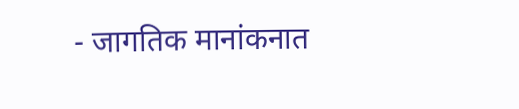- जागतिक मानांकनात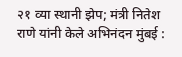२१ व्या स्थानी झेप; मंत्री नितेश राणे यांनी केले अभिनंदन मुंबई :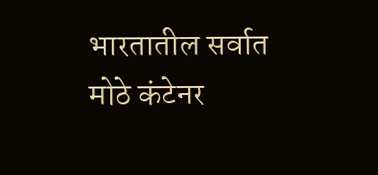भारतातील सर्वात मोठे कंटेनर